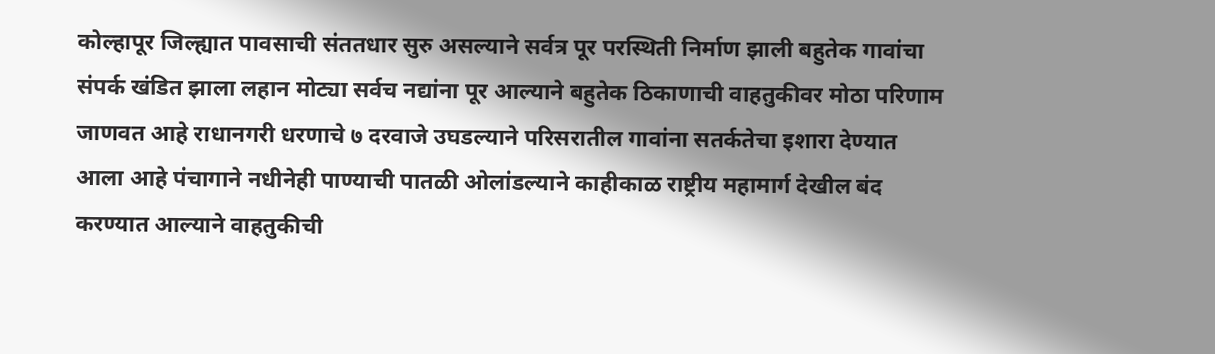कोल्हापूर जिल्ह्यात पावसाची संततधार सुरु असल्याने सर्वत्र पूर परस्थिती निर्माण झाली बहुतेक गावांचा संपर्क खंडित झाला लहान मोट्या सर्वच नद्यांना पूर आल्याने बहुतेक ठिकाणाची वाहतुकीवर मोठा परिणाम जाणवत आहे राधानगरी धरणाचे ७ दरवाजे उघडल्याने परिसरातील गावांना सतर्कतेचा इशारा देण्यात आला आहे पंचागाने नधीनेही पाण्याची पातळी ओलांडल्याने काहीकाळ राष्ट्रीय महामार्ग देखील बंद करण्यात आल्याने वाहतुकीची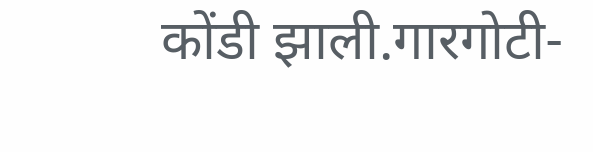कोंडी झाली.गारगोटी-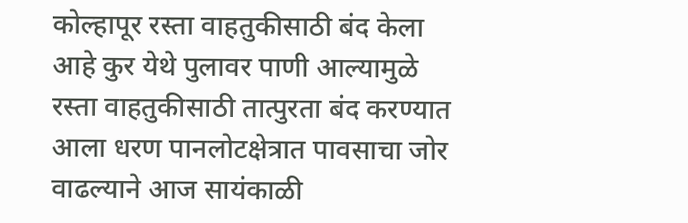कोल्हापूर रस्ता वाहतुकीसाठी बंद केला आहे कुर येथे पुलावर पाणी आल्यामुळे रस्ता वाहतुकीसाठी तात्पुरता बंद करण्यात आला धरण पानलोटक्षेत्रात पावसाचा जोर वाढल्याने आज सायंकाळी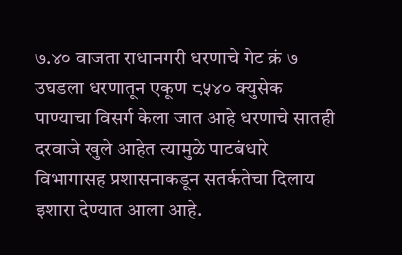७.४० वाजता राधानगरी धरणाचे गेट क्रं ७ उघडला धरणातून एकूण ८५४० क्युसेक पाण्याचा विसर्ग केला जात आहे धरणाचे सातही दरवाजे खुले आहेत त्यामुळे पाटबंधारे विभागासह प्रशासनाकडून सतर्कतेचा दिलाय इशारा देण्यात आला आहे.